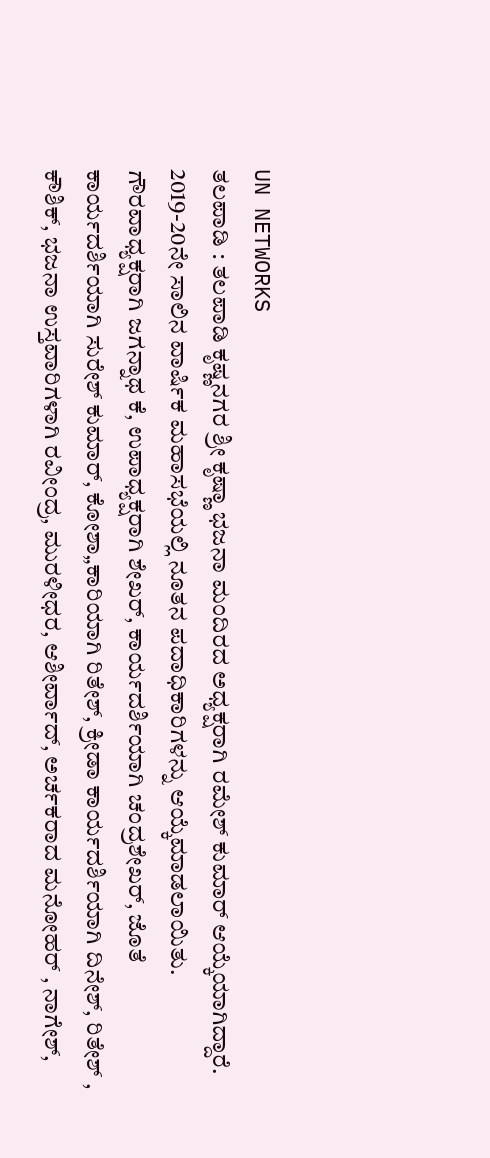UN NETWORKS
ತಲಪಾಡಿ : ತಲಪಾಡಿ ಕೃಷ್ಣನಗರ ಶ್ರೀ ಕೃಷ್ಣಾ ಭಜನಾ ಮಂದಿರದ ಅಧ್ಯಕ್ಷರಾಗಿ ರಮೇಶ್ ಕುಮಾರ್ ಆಯ್ಕೆಯಾಗಿದ್ದಾರೆ.
2019-20ನೇ ಸಾಲಿನ ವಾರ್ಷಿಕ ಮಹಾಸಭೆಯಲ್ಲಿ ನೂತನ ಪದಾಧಿಕಾರಿಗಳನ್ನು ಆಯ್ಕೆಮಾಡಲಾಯಿತು.
ಗೌರವಾಧ್ಯಕ್ಷರಾಗಿ ಜಗನ್ನಾಥ ಕೆ, ಉಪಾಧ್ಯಕ್ಷರಾಗಿ ಶೇಖರ್, ಕಾರ್ಯದರ್ಶಿಯಾಗಿ ಚಂದ್ರಶೇಖರ್, ಜೊತೆ ಕಾರ್ಯದರ್ಶಿಯಾಗಿ ಸುರೇಶ್ ಕುಮಾರ್, ಕೋಶಾ„ಕಾರಿಯಾಗಿ ರಿತೇಶ್, ಕ್ರೀಡಾ ಕಾರ್ಯದರ್ಶಿಯಾಗಿ ದಿನೇಶ್, ರಿತೇಶ್ , ಕೌಶಿಕ್, ಭಜನಾ ಉಸ್ತವಾರಿಗಳಾಗಿ ರವೀಂದ್ರ, ಮುರಳೀಧರ, ಆಶೀರ್ವಾದ್, ಅರ್ಚಕರಾದ ಮನೋಹರ್ , ನಾಗೇಶ್,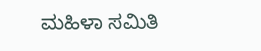ಮಹಿಳಾ ಸಮಿತಿ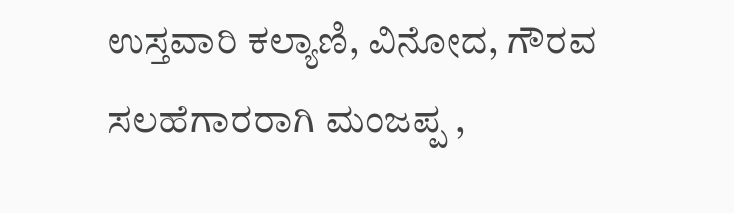ಉಸ್ತವಾರಿ ಕಲ್ಯಾಣಿ, ವಿನೋದ, ಗೌರವ ಸಲಹೆಗಾರರಾಗಿ ಮಂಜಪ್ಪ ,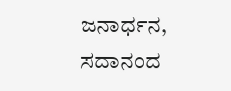ಜನಾರ್ಧನ, ಸದಾನಂದ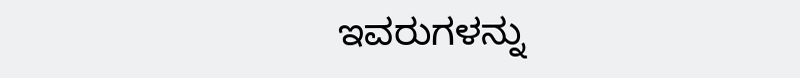ಇವರುಗಳನ್ನು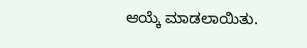ಆಯ್ಕೆ ಮಾಡಲಾಯಿತು.